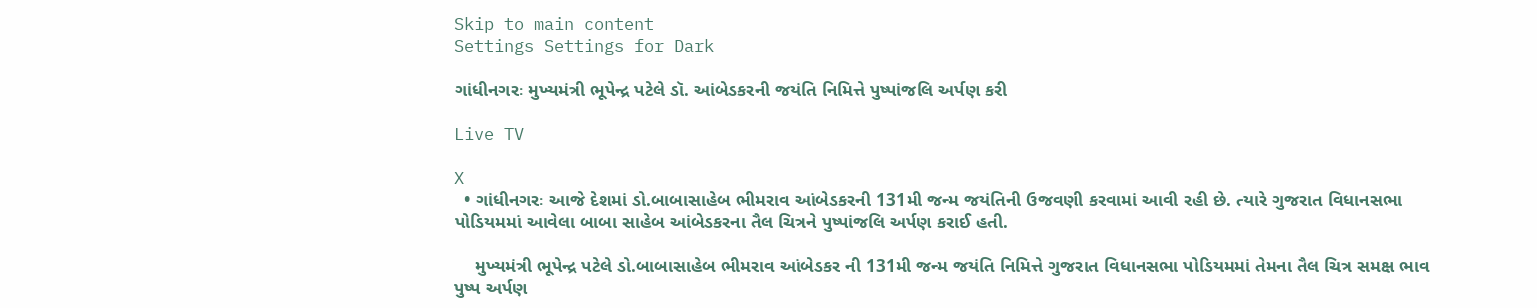Skip to main content
Settings Settings for Dark

ગાંધીનગરઃ મુખ્યમંત્રી ભૂપેન્દ્ર પટેલે ડૉ. આંબેડકરની જયંતિ નિમિત્તે પુષ્પાંજલિ અર્પણ કરી

Live TV

X
  • ગાંધીનગરઃ આજે દેશમાં ડો.બાબાસાહેબ ભીમરાવ આંબેડકરની 131મી જન્મ જયંતિની ઉજવણી કરવામાં આવી રહી છે. ત્યારે ગુજરાત વિધાનસભા પોડિયમમાં આવેલા બાબા સાહેબ આંબેડકરના તૈલ ચિત્રને પુષ્પાંજલિ અર્પણ કરાઈ હતી.

    મુખ્યમંત્રી ભૂપેન્દ્ર પટેલે ડો.બાબાસાહેબ ભીમરાવ આંબેડકર ની 131મી જન્મ જયંતિ નિમિત્તે ગુજરાત વિધાનસભા પોડિયમમાં તેમના તૈલ ચિત્ર સમક્ષ ભાવ પુષ્પ અર્પણ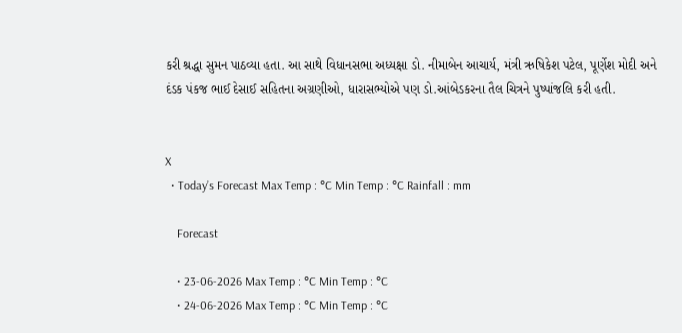કરી શ્રદ્ધા સુમન પાઠવ્યા હતા. આ સાથે વિધાનસભા અધ્યક્ષા ડો. નીમાબેન આચાર્ય, મંત્રી ઋષિકેશ પટેલ, પૂર્ણેશ મોદી અને  દંડક પંકજ ભાઈ દેસાઈ સહિતના અગ્રણીઓ, ધારાસભ્યોએ પણ ડો.આંબેડકરના તૈલ ચિત્રને પુષ્પાંજલિ કરી હતી.


X
  • Today’s Forecast Max Temp : °C Min Temp : °C Rainfall : mm

    Forecast

    • 23-06-2026 Max Temp : °C Min Temp : °C
    • 24-06-2026 Max Temp : °C Min Temp : °C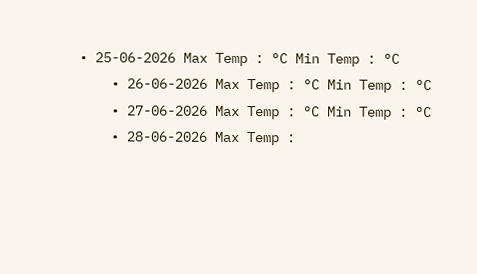• 25-06-2026 Max Temp : °C Min Temp : °C
    • 26-06-2026 Max Temp : °C Min Temp : °C
    • 27-06-2026 Max Temp : °C Min Temp : °C
    • 28-06-2026 Max Temp :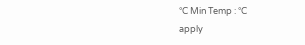°C Min Temp : °C
apply